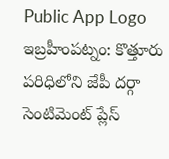Public App Logo
ఇబ్రహీంపట్నం: కొత్తూరు పరిధిలోని జేపీ దర్గా సెంటిమెంట్ ప్లేస్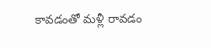కావడంతో మళ్లీ రావడం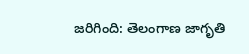జరిగింది: తెలంగాణ జాగృతి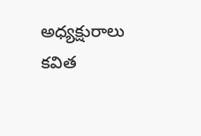అధ్యక్షురాలు కవిత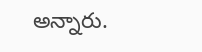అన్నారు.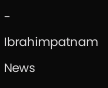- Ibrahimpatnam News